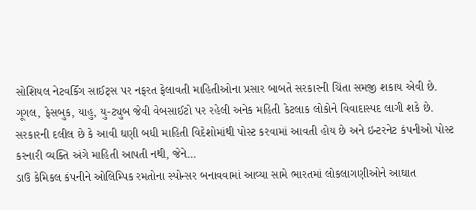સોશિયલ નેટવર્કિંગ સાઈટ્સ પર નફરત ફેલાવતી માહિતીઓના પ્રસાર બાબતે સરકારની ચિંતા સમજી શકાય એવી છે. ગૂગલ, ફેસબુક, યાહુ, યુ-ટ્યુબ જેવી વેબસાઈટો પર રહેલી અનેક મહિતી કેટલાક લોકોને વિવાદાસ્પદ લાગી શકે છે. સરકારની દલીલ છે કે આવી ઘણી બધી માહિતી વિદેશોમાંથી પોસ્ટ કરવામાં આવતી હોય છે અને ઇન્ટરનેટ કંપનીઓ પોસ્ટ કરનારી વ્યક્તિ અંગે માહિતી આપતી નથી, જેને...
ડાઉ કેમિકલ કંપનીને ઓલિમ્પિક રમતોના સ્પોન્સર બનાવવામાં આવ્યા સામે ભારતમાં લોકલાગણીઓને આઘાત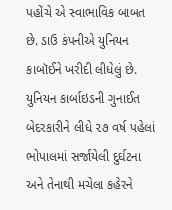પહોંચે એ સ્વાભાવિક બાબત છે. ડાઉ કંપનીએ યુનિયન કાબૉઈને ખરીદી લીધેલું છે. યુનિયન કાર્બાઇડની ગુનાઈત બેદરકારીને લીધે ૨૭ વર્ષ પહેલાં ભોપાલમાં સર્જાયેલી દુર્ઘટના અને તેનાથી મચેલા કહેરને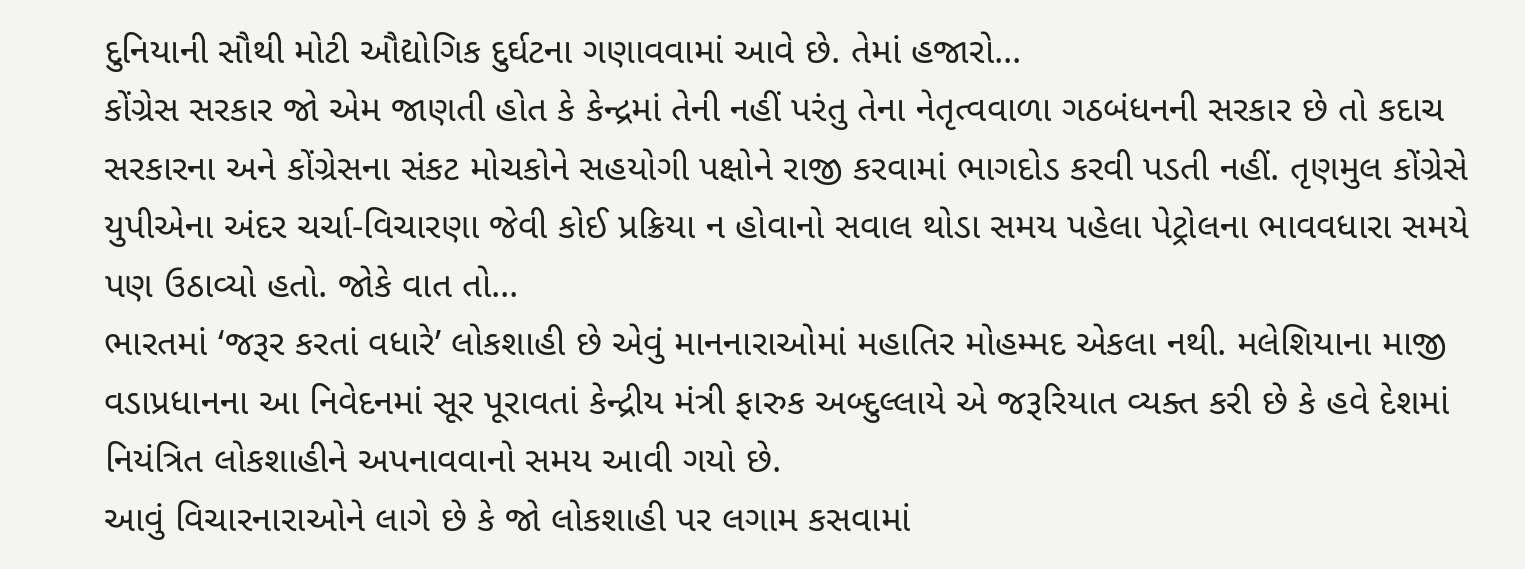દુનિયાની સૌથી મોટી ઔદ્યોગિક દુર્ઘટના ગણાવવામાં આવે છે. તેમાં હજારો...
કોંગ્રેસ સરકાર જો એમ જાણતી હોત કે કેન્દ્રમાં તેની નહીં પરંતુ તેના નેતૃત્વવાળા ગઠબંધનની સરકાર છે તો કદાચ સરકારના અને કોંગ્રેસના સંકટ મોચકોને સહયોગી પક્ષોને રાજી કરવામાં ભાગદોડ કરવી પડતી નહીં. તૃણમુલ કોંગ્રેસે યુપીએના અંદર ચર્ચા-વિચારણા જેવી કોઈ પ્રક્રિયા ન હોવાનો સવાલ થોડા સમય પહેલા પેટ્રોલના ભાવવધારા સમયે પણ ઉઠાવ્યો હતો. જોકે વાત તો...
ભારતમાં ‘જરૂર કરતાં વધારે’ લોકશાહી છે એવું માનનારાઓમાં મહાતિર મોહમ્મદ એકલા નથી. મલેશિયાના માજી વડાપ્રધાનના આ નિવેદનમાં સૂર પૂરાવતાં કેન્દ્રીય મંત્રી ફારુક અબ્દુલ્લાયે એ જરૂરિયાત વ્યક્ત કરી છે કે હવે દેશમાં નિયંત્રિત લોકશાહીને અપનાવવાનો સમય આવી ગયો છે.
આવું વિચારનારાઓને લાગે છે કે જો લોકશાહી પર લગામ કસવામાં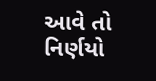આવે તો નિર્ણયો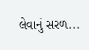લેવાનું સરળ...